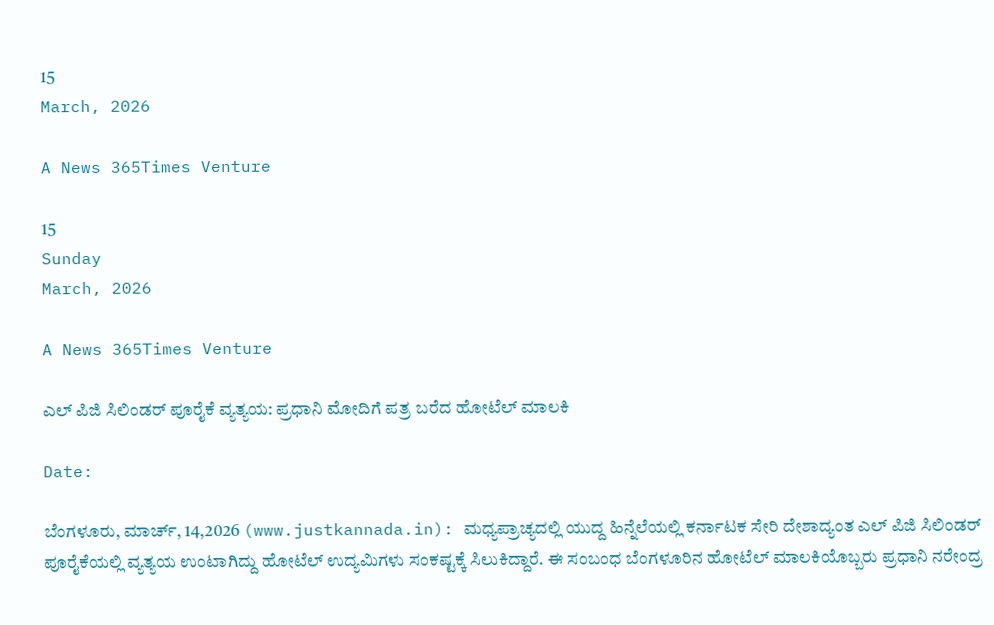15
March, 2026

A News 365Times Venture

15
Sunday
March, 2026

A News 365Times Venture

ಎಲ್ ಪಿಜಿ ಸಿಲಿಂಡರ್ ಪೂರೈಕೆ ವ್ಯತ್ಯಯ: ಪ್ರಧಾನಿ ಮೋದಿಗೆ ಪತ್ರ ಬರೆದ ಹೋಟೆಲ್ ಮಾಲಕಿ

Date:

ಬೆಂಗಳೂರು, ಮಾರ್ಚ್, 14,2026 (www.justkannada.in): ಮಧ್ಯಪ್ರಾಚ್ಯದಲ್ಲಿ ಯುದ್ದ ಹಿನ್ನೆಲೆಯಲ್ಲಿ ಕರ್ನಾಟಕ ಸೇರಿ ದೇಶಾದ್ಯಂತ ಎಲ್ ಪಿಜಿ ಸಿಲಿಂಡರ್ ಪೂರೈಕೆಯಲ್ಲಿ ವ್ಯತ್ಯಯ ಉಂಟಾಗಿದ್ದು ಹೋಟೆಲ್ ಉದ್ಯಮಿಗಳು ಸಂಕಷ್ಟಕ್ಕೆ ಸಿಲುಕಿದ್ದಾರೆ. ಈ ಸಂಬಂಧ ಬೆಂಗಳೂರಿನ ಹೋಟೆಲ್ ಮಾಲಕಿಯೊಬ್ಬರು ಪ್ರಧಾನಿ ನರೇಂದ್ರ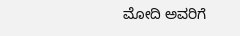ಮೋದಿ ಅವರಿಗೆ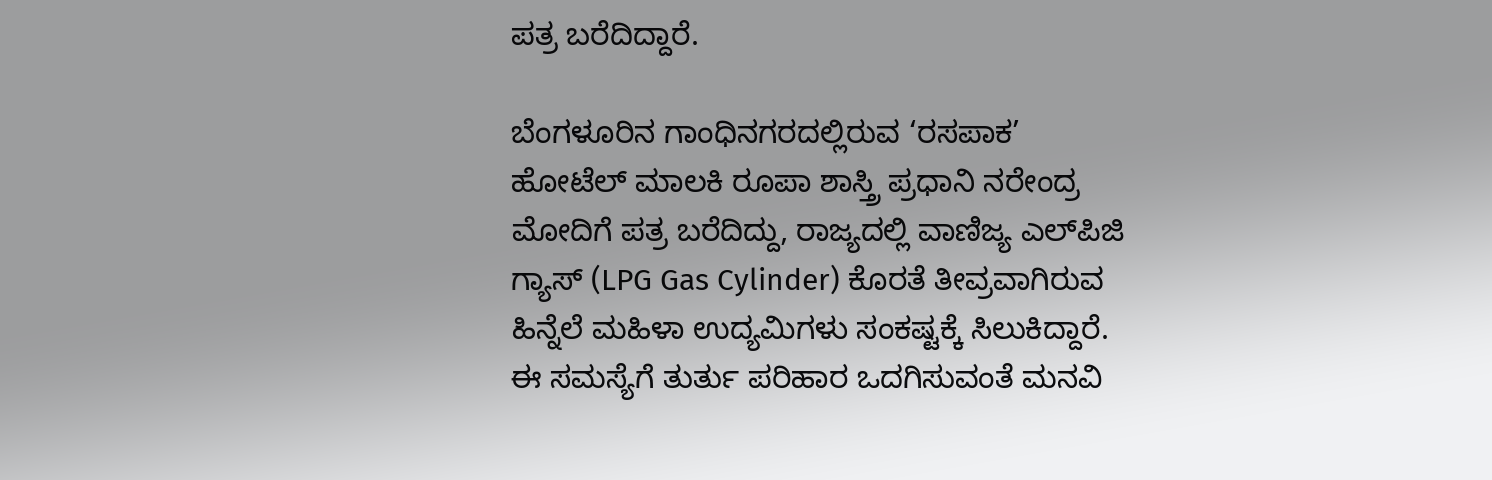ಪತ್ರ ಬರೆದಿದ್ದಾರೆ.

ಬೆಂಗಳೂರಿನ ಗಾಂಧಿನಗರದಲ್ಲಿರುವ ‘ರಸಪಾಕ’ ಹೋಟೆಲ್ ಮಾಲಕಿ ರೂಪಾ ಶಾಸ್ತ್ರಿ ಪ್ರಧಾನಿ ನರೇಂದ್ರ ಮೋದಿಗೆ ಪತ್ರ ಬರೆದಿದ್ದು, ರಾಜ್ಯದಲ್ಲಿ ವಾಣಿಜ್ಯ ಎಲ್‌ಪಿಜಿ ಗ್ಯಾಸ್ (LPG Gas Cylinder) ಕೊರತೆ ತೀವ್ರವಾಗಿರುವ ಹಿನ್ನೆಲೆ ಮಹಿಳಾ ಉದ್ಯಮಿಗಳು ಸಂಕಷ್ಟಕ್ಕೆ ಸಿಲುಕಿದ್ದಾರೆ. ಈ ಸಮಸ್ಯೆಗೆ ತುರ್ತು ಪರಿಹಾರ ಒದಗಿಸುವಂತೆ ಮನವಿ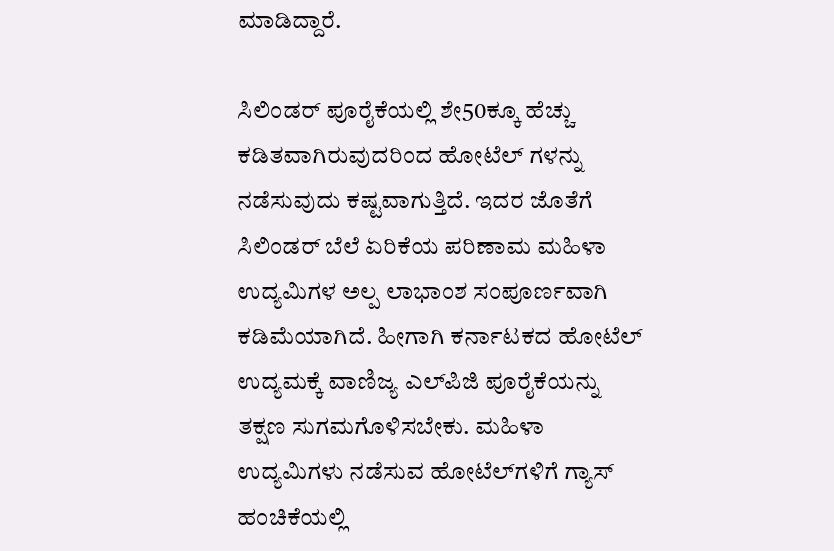ಮಾಡಿದ್ದಾರೆ.

ಸಿಲಿಂಡರ್ ಪೂರೈಕೆಯಲ್ಲಿ ಶೇ50ಕ್ಕೂ ಹೆಚ್ಚು ಕಡಿತವಾಗಿರುವುದರಿಂದ ಹೋಟೆಲ್‌ ಗಳನ್ನು ನಡೆಸುವುದು ಕಷ್ಟವಾಗುತ್ತಿದೆ. ಇದರ ಜೊತೆಗೆ ಸಿಲಿಂಡರ್ ಬೆಲೆ ಏರಿಕೆಯ ಪರಿಣಾಮ ಮಹಿಳಾ ಉದ್ಯಮಿಗಳ ಅಲ್ಪ ಲಾಭಾಂಶ ಸಂಪೂರ್ಣವಾಗಿ ಕಡಿಮೆಯಾಗಿದೆ. ಹೀಗಾಗಿ ಕರ್ನಾಟಕದ ಹೋಟೆಲ್ ಉದ್ಯಮಕ್ಕೆ ವಾಣಿಜ್ಯ ಎಲ್‌ಪಿಜಿ ಪೂರೈಕೆಯನ್ನು ತಕ್ಷಣ ಸುಗಮಗೊಳಿಸಬೇಕು. ಮಹಿಳಾ ಉದ್ಯಮಿಗಳು ನಡೆಸುವ ಹೋಟೆಲ್‌ಗಳಿಗೆ ಗ್ಯಾಸ್ ಹಂಚಿಕೆಯಲ್ಲಿ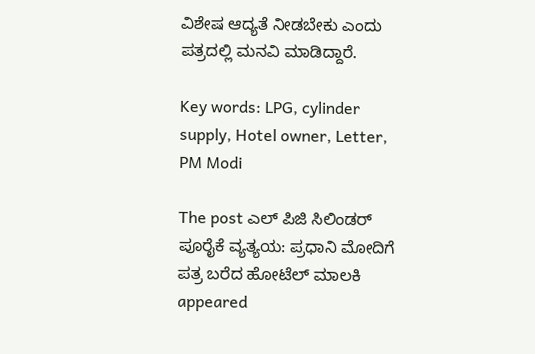ವಿಶೇಷ ಆದ್ಯತೆ ನೀಡಬೇಕು ಎಂದು ಪತ್ರದಲ್ಲಿ ಮನವಿ ಮಾಡಿದ್ದಾರೆ.

Key words: LPG, cylinder supply, Hotel owner, Letter, PM Modi

The post ಎಲ್ ಪಿಜಿ ಸಿಲಿಂಡರ್ ಪೂರೈಕೆ ವ್ಯತ್ಯಯ: ಪ್ರಧಾನಿ ಮೋದಿಗೆ ಪತ್ರ ಬರೆದ ಹೋಟೆಲ್ ಮಾಲಕಿ appeared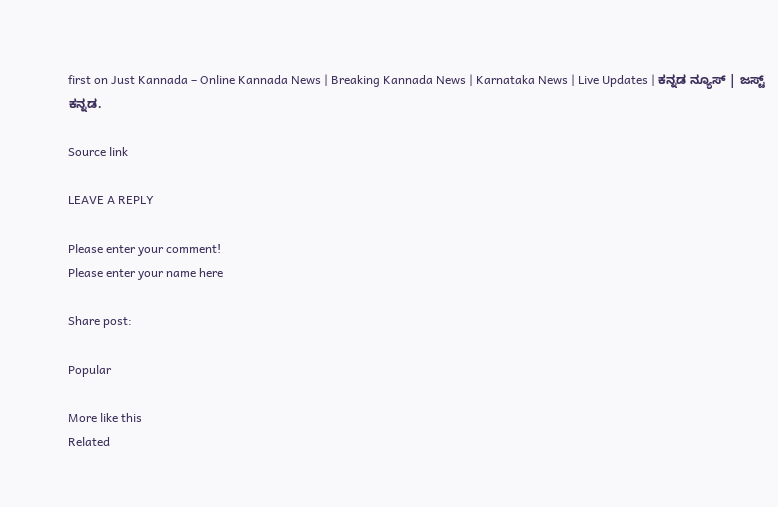first on Just Kannada – Online Kannada News | Breaking Kannada News | Karnataka News | Live Updates | ಕನ್ನಡ ನ್ಯೂಸ್ | ಜಸ್ಟ್ ಕನ್ನಡ.

Source link

LEAVE A REPLY

Please enter your comment!
Please enter your name here

Share post:

Popular

More like this
Related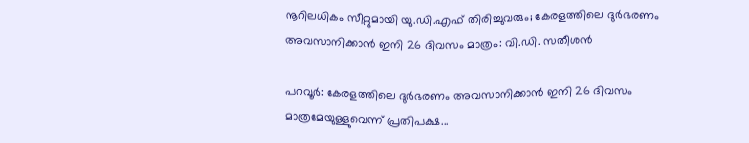നൂറിലധികം സീറ്റുമായി യു.ഡി.എഫ് തിരിച്ചുവരും; കേരളത്തിലെ ദുര്‍ഭരണം അവസാനിക്കാന്‍ ഇനി 26 ദിവസം മാത്രം: വി.ഡി. സതീശന്‍

പറവൂര്‍: കേരളത്തിലെ ദുര്‍ഭരണം അവസാനിക്കാന്‍ ഇനി 26 ദിവസം മാത്രമേയുള്ളുവെന്ന് പ്രതിപക്ഷ...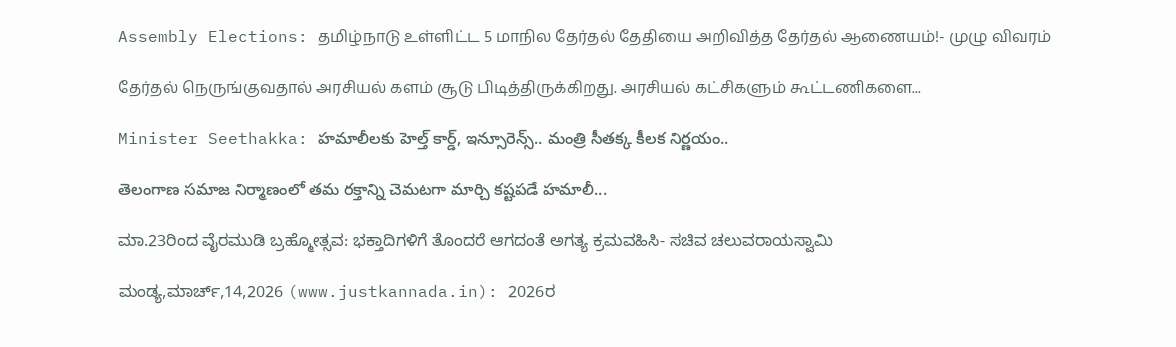Assembly Elections: தமிழ்நாடு உள்ளிட்ட 5 மாநில தேர்தல் தேதியை அறிவித்த தேர்தல் ஆணையம்!- முழு விவரம்

தேர்தல் நெருங்குவதால் அரசியல் களம் சூடு பிடித்திருக்கிறது. அரசியல் கட்சிகளும் கூட்டணிகளை...

Minister Seethakka: హమాలీలకు హెల్త్ కార్డ్, ఇన్సూరెన్స్.. మంత్రి సీతక్క కీలక నిర్ణయం..

తెలంగాణ సమాజ నిర్మాణంలో తమ రక్తాన్ని చెమటగా మార్చి కష్టపడే హమాలీ...

ಮಾ.23ರಿಂದ ವೈರಮುಡಿ ಬ್ರಹ್ಮೋತ್ಸವ: ಭಕ್ತಾದಿಗಳಿಗೆ ತೊಂದರೆ ಆಗದಂತೆ ಅಗತ್ಯ ಕ್ರಮವಹಿಸಿ- ಸಚಿವ ಚಲುವರಾಯಸ್ವಾಮಿ

ಮಂಡ್ಯ,ಮಾರ್ಚ್,14,2026 (www.justkannada.in): 2026ರ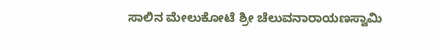ಸಾಲಿನ ಮೇಲುಕೋಟೆ ಶ್ರೀ ಚೆಲುವನಾರಾಯಣಸ್ವಾಮಿ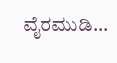ವೈರಮುಡಿ...